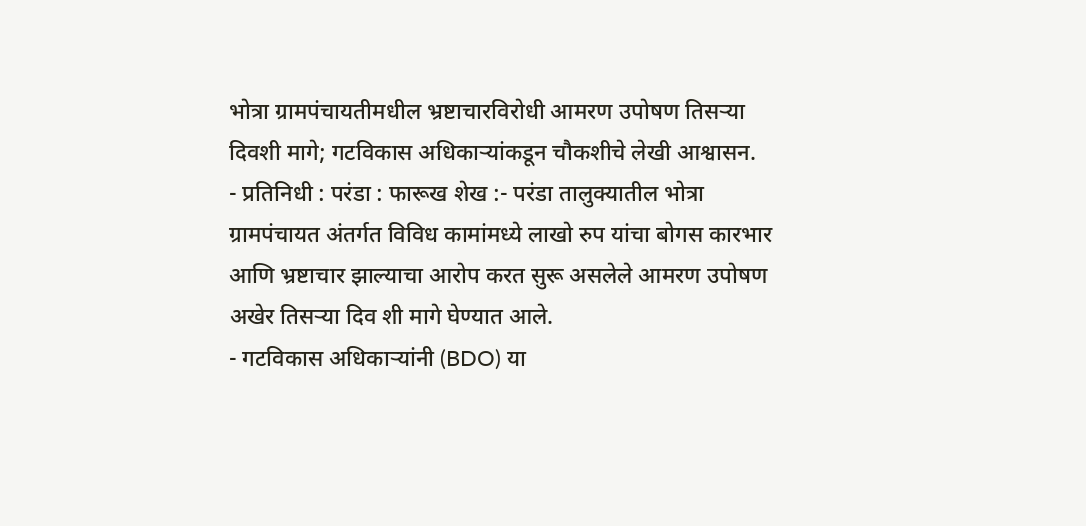भोत्रा ग्रामपंचायतीमधील भ्रष्टाचारविरोधी आमरण उपोषण तिसऱ्या दिवशी मागे; गटविकास अधिकाऱ्यांकडून चौकशीचे लेखी आश्वासन.
- प्रतिनिधी : परंडा : फारूख शेख :- परंडा तालुक्यातील भोत्रा ग्रामपंचायत अंतर्गत विविध कामांमध्ये लाखो रुप यांचा बोगस कारभार आणि भ्रष्टाचार झाल्याचा आरोप करत सुरू असलेले आमरण उपोषण अखेर तिसऱ्या दिव शी मागे घेण्यात आले.
- गटविकास अधिकाऱ्यांनी (BDO) या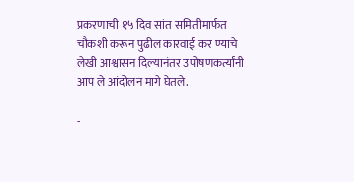प्रकरणाची १५ दिव सांत समितीमार्फत चौकशी करून पुढील कारवाई कर ण्याचे लेखी आश्वासन दिल्यानंतर उपोषणकर्त्यांनी आप ले आंदोलन मागे घेतले.

-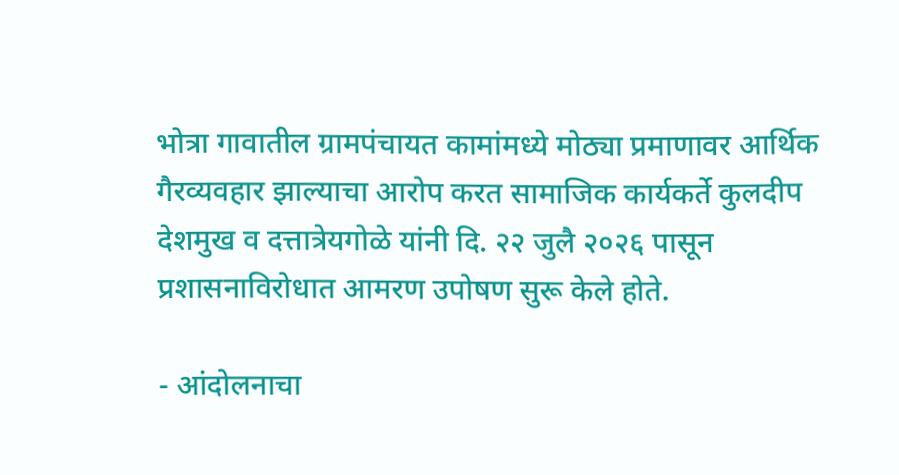भोत्रा गावातील ग्रामपंचायत कामांमध्ये मोठ्या प्रमाणावर आर्थिक गैरव्यवहार झाल्याचा आरोप करत सामाजिक कार्यकर्ते कुलदीप देशमुख व दत्तात्रेयगोळे यांनी दि. २२ जुलै २०२६ पासून प्रशासनाविरोधात आमरण उपोषण सुरू केले होते.

- आंदोलनाचा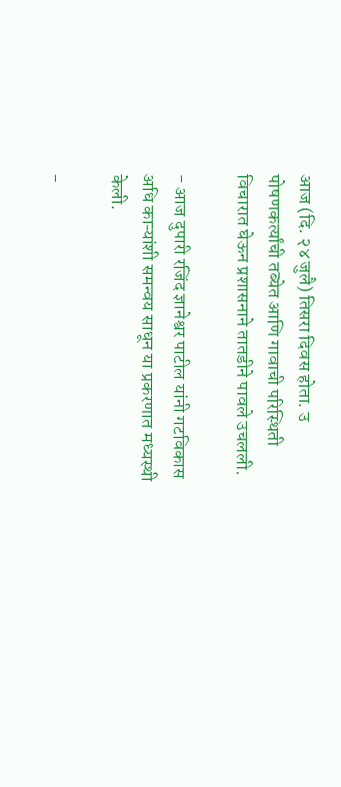आज (दि. २४ जुलै) तिसरा दिवस होता. उ पोषणकर्त्यांची तब्येत आणि गावाची परिस्थिती विचारात घेऊन प्रशासनाने तातडीने पावले उचलली.

- आज दुपारी रजिंद ज्ञानेश्वर पाटील यांनी गटविकास अधि काऱ्यांशी समन्वय साधून या प्रकरणात मध्यस्थी केली.

-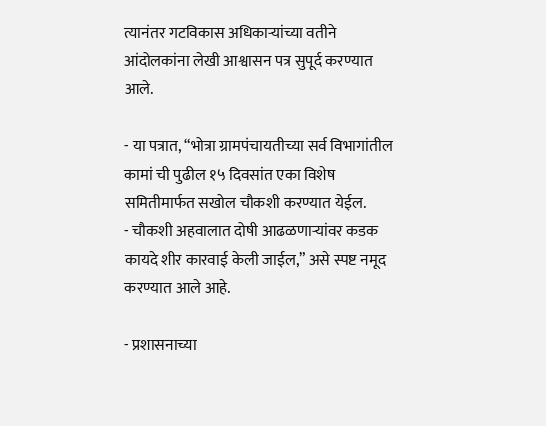त्यानंतर गटविकास अधिकाऱ्यांच्या वतीने आंदोलकांना लेखी आश्वासन पत्र सुपूर्द करण्यात आले.

- या पत्रात, “भोत्रा ग्रामपंचायतीच्या सर्व विभागांतील कामां ची पुढील १५ दिवसांत एका विशेष समितीमार्फत सखोल चौकशी करण्यात येईल.
- चौकशी अहवालात दोषी आढळणाऱ्यांवर कडक कायदे शीर कारवाई केली जाईल,” असे स्पष्ट नमूद करण्यात आले आहे.

- प्रशासनाच्या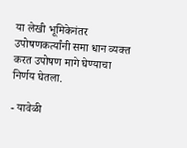या लेखी भूमिकेनंतर उपोषणकर्त्यांनी समा धान व्यक्त करत उपोषण मागे घेण्याचा निर्णय घेतला.

- यावेळी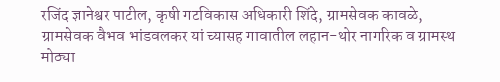रजिंद ज्ञानेश्वर पाटील, कृषी गटविकास अधिकारी शिंदे, ग्रामसेवक कावळे, ग्रामसेवक वैभव भांडवलकर यां च्यासह गावातील लहान-थोर नागरिक व ग्रामस्थ मोठ्या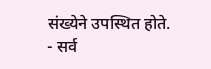संख्येने उपस्थित होते.
- सर्व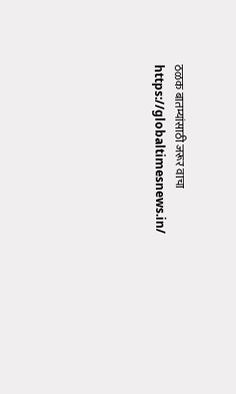ठळक बातम्यांसाठी जरूर वाचा https://globaltimesnews.in/